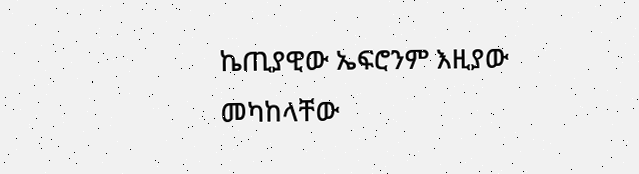ኬጢያዊው ኤፍሮንም እዚያው መካከላቸው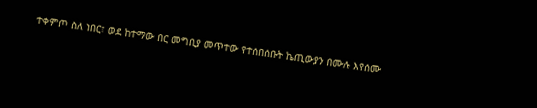ተቀምጦ ስለ ነበር፣ ወደ ከተማው በር መግቢያ መጥተው የተሰበሰቡት ኬጢውያን በሙሉ እየሰሙ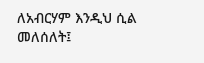ለአብርሃም እንዲህ ሲል መለሰለት፤